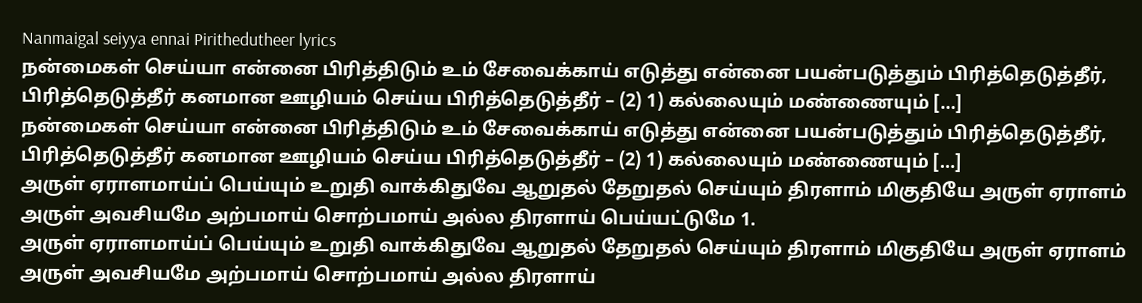Nanmaigal seiyya ennai Pirithedutheer lyrics
நன்மைகள் செய்யா என்னை பிரித்திடும் உம் சேவைக்காய் எடுத்து என்னை பயன்படுத்தும் பிரித்தெடுத்தீர், பிரித்தெடுத்தீர் கனமான ஊழியம் செய்ய பிரித்தெடுத்தீர் – (2) 1) கல்லையும் மண்ணையும் […]
நன்மைகள் செய்யா என்னை பிரித்திடும் உம் சேவைக்காய் எடுத்து என்னை பயன்படுத்தும் பிரித்தெடுத்தீர், பிரித்தெடுத்தீர் கனமான ஊழியம் செய்ய பிரித்தெடுத்தீர் – (2) 1) கல்லையும் மண்ணையும் […]
அருள் ஏராளமாய்ப் பெய்யும் உறுதி வாக்கிதுவே ஆறுதல் தேறுதல் செய்யும் திரளாம் மிகுதியே அருள் ஏராளம் அருள் அவசியமே அற்பமாய் சொற்பமாய் அல்ல திரளாய் பெய்யட்டுமே 1.
அருள் ஏராளமாய்ப் பெய்யும் உறுதி வாக்கிதுவே ஆறுதல் தேறுதல் செய்யும் திரளாம் மிகுதியே அருள் ஏராளம் அருள் அவசியமே அற்பமாய் சொற்பமாய் அல்ல திரளாய்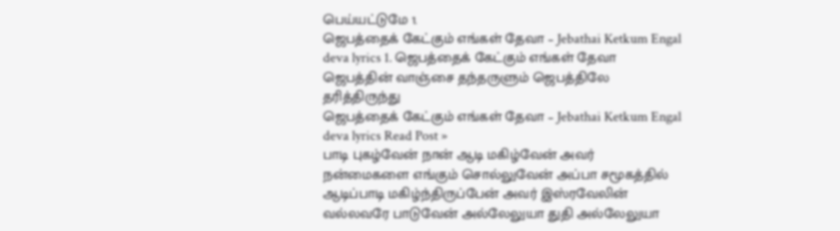பெய்யட்டுமே 1.
ஜெபத்தைக் கேட்கும் எங்கள் தேவா – Jebathai Ketkum Engal deva lyrics 1. ஜெபத்தைக் கேட்கும் எங்கள் தேவா ஜெபத்தின் வாஞ்சை தந்தருளும் ஜெபத்திலே தரித்திருந்து
ஜெபத்தைக் கேட்கும் எங்கள் தேவா – Jebathai Ketkum Engal deva lyrics Read Post »
பாடி புகழ்வேன் நான் ஆடி மகிழ்வேன் அவர் நன்மைகளை எங்கும் சொல்லுவேன் அப்பா சமூகத்தில் ஆடிப்பாடி மகிழ்ந்திருப்பேன் அவர் இஸ்ரவேலின் வல்லவரே பாடுவேன் அல்லேலுயா துதி அல்லேலுயா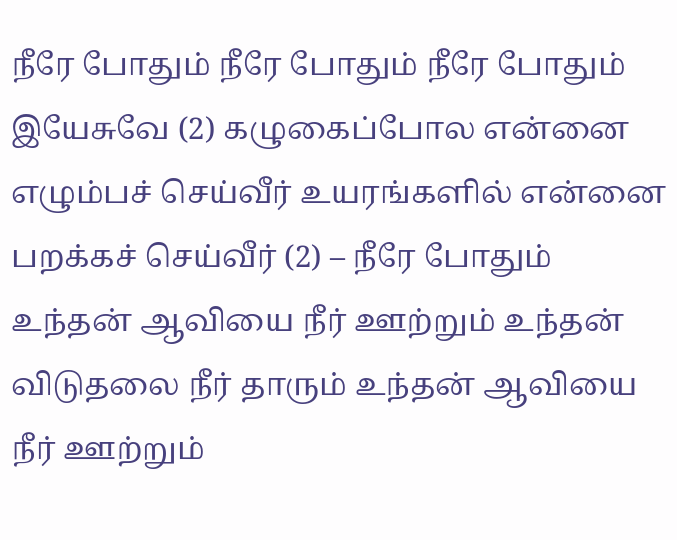நீரே போதும் நீரே போதும் நீரே போதும் இயேசுவே (2) கழுகைப்போல என்னை எழும்பச் செய்வீர் உயரங்களில் என்னை பறக்கச் செய்வீர் (2) – நீரே போதும்
உந்தன் ஆவியை நீர் ஊற்றும் உந்தன் விடுதலை நீர் தாரும் உந்தன் ஆவியை நீர் ஊற்றும்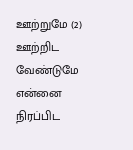ஊற்றுமே (2) ஊற்றிட வேண்டுமே என்னை நிரப்பிட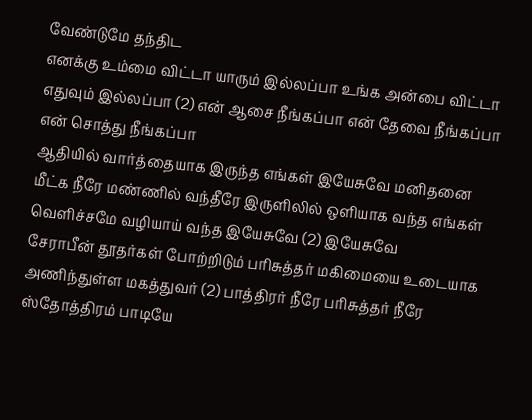வேண்டுமே தந்திட
எனக்கு உம்மை விட்டா யாரும் இல்லப்பா உங்க அன்பை விட்டா எதுவும் இல்லப்பா (2) என் ஆசை நீங்கப்பா என் தேவை நீங்கப்பா என் சொத்து நீங்கப்பா
ஆதியில் வார்த்தையாக இருந்த எங்கள் இயேசுவே மனிதனை மீட்க நீரே மண்ணில் வந்தீரே இருளிலில் ஒளியாக வந்த எங்கள் வெளிச்சமே வழியாய் வந்த இயேசுவே (2) இயேசுவே
சேராபீன் தூதர்கள் போற்றிடும் பரிசுத்தர் மகிமையை உடையாக அணிந்துள்ள மகத்துவர் (2) பாத்திரர் நீரே பரிசுத்தர் நீரே ஸ்தோத்திரம் பாடியே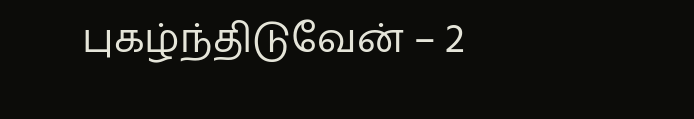புகழ்ந்திடுவேன் – 2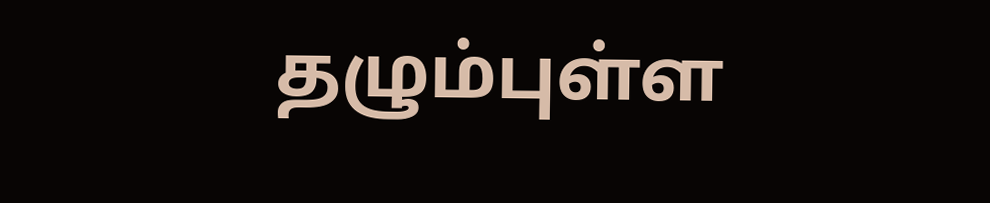தழும்புள்ள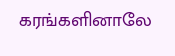கரங்களினாலே